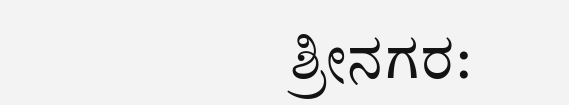ಶ್ರೀನಗರ: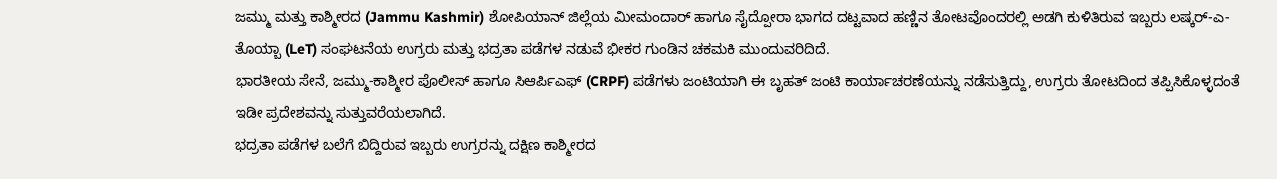ಜಮ್ಮು ಮತ್ತು ಕಾಶ್ಮೀರದ (Jammu Kashmir) ಶೋಪಿಯಾನ್ ಜಿಲ್ಲೆಯ ಮೀಮಂದಾರ್ ಹಾಗೂ ಸೈದ್ಪೋರಾ ಭಾಗದ ದಟ್ಟವಾದ ಹಣ್ಣಿನ ತೋಟವೊಂದರಲ್ಲಿ ಅಡಗಿ ಕುಳಿತಿರುವ ಇಬ್ಬರು ಲಷ್ಕರ್-ಎ-ತೊಯ್ಬಾ (LeT) ಸಂಘಟನೆಯ ಉಗ್ರರು ಮತ್ತು ಭದ್ರತಾ ಪಡೆಗಳ ನಡುವೆ ಭೀಕರ ಗುಂಡಿನ ಚಕಮಕಿ ಮುಂದುವರಿದಿದೆ.
ಭಾರತೀಯ ಸೇನೆ, ಜಮ್ಮು-ಕಾಶ್ಮೀರ ಪೊಲೀಸ್ ಹಾಗೂ ಸಿಆರ್ಪಿಎಫ್ (CRPF) ಪಡೆಗಳು ಜಂಟಿಯಾಗಿ ಈ ಬೃಹತ್ ಜಂಟಿ ಕಾರ್ಯಾಚರಣೆಯನ್ನು ನಡೆಸುತ್ತಿದ್ದು, ಉಗ್ರರು ತೋಟದಿಂದ ತಪ್ಪಿಸಿಕೊಳ್ಳದಂತೆ ಇಡೀ ಪ್ರದೇಶವನ್ನು ಸುತ್ತುವರೆಯಲಾಗಿದೆ.
ಭದ್ರತಾ ಪಡೆಗಳ ಬಲೆಗೆ ಬಿದ್ದಿರುವ ಇಬ್ಬರು ಉಗ್ರರನ್ನು ದಕ್ಷಿಣ ಕಾಶ್ಮೀರದ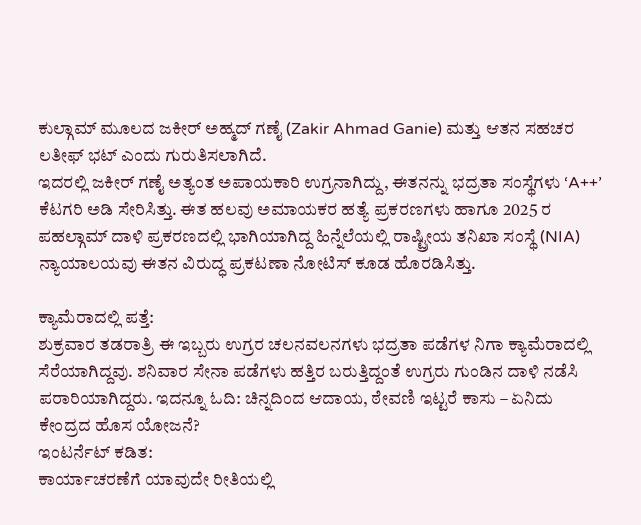ಕುಲ್ಗಾಮ್ ಮೂಲದ ಜಕೀರ್ ಅಹ್ಮದ್ ಗಣೈ (Zakir Ahmad Ganie) ಮತ್ತು ಆತನ ಸಹಚರ ಲತೀಫ್ ಭಟ್ ಎಂದು ಗುರುತಿಸಲಾಗಿದೆ.
ಇದರಲ್ಲಿ ಜಕೀರ್ ಗಣೈ ಅತ್ಯಂತ ಅಪಾಯಕಾರಿ ಉಗ್ರನಾಗಿದ್ದು, ಈತನನ್ನು ಭದ್ರತಾ ಸಂಸ್ಥೆಗಳು ‘A++’ ಕೆಟಗರಿ ಅಡಿ ಸೇರಿಸಿತ್ತು. ಈತ ಹಲವು ಅಮಾಯಕರ ಹತ್ಯೆ ಪ್ರಕರಣಗಳು ಹಾಗೂ 2025 ರ ಪಹಲ್ಗಾಮ್ ದಾಳಿ ಪ್ರಕರಣದಲ್ಲಿ ಭಾಗಿಯಾಗಿದ್ದ ಹಿನ್ನೆಲೆಯಲ್ಲಿ ರಾಷ್ಟ್ರೀಯ ತನಿಖಾ ಸಂಸ್ಥೆ (NIA) ನ್ಯಾಯಾಲಯವು ಈತನ ವಿರುದ್ಧ ಪ್ರಕಟಣಾ ನೋಟಿಸ್ ಕೂಡ ಹೊರಡಿಸಿತ್ತು.

ಕ್ಯಾಮೆರಾದಲ್ಲಿ ಪತ್ತೆ:
ಶುಕ್ರವಾರ ತಡರಾತ್ರಿ ಈ ಇಬ್ಬರು ಉಗ್ರರ ಚಲನವಲನಗಳು ಭದ್ರತಾ ಪಡೆಗಳ ನಿಗಾ ಕ್ಯಾಮೆರಾದಲ್ಲಿ ಸೆರೆಯಾಗಿದ್ದವು. ಶನಿವಾರ ಸೇನಾ ಪಡೆಗಳು ಹತ್ತಿರ ಬರುತ್ತಿದ್ದಂತೆ ಉಗ್ರರು ಗುಂಡಿನ ದಾಳಿ ನಡೆಸಿ ಪರಾರಿಯಾಗಿದ್ದರು. ಇದನ್ನೂ ಓದಿ: ಚಿನ್ನದಿಂದ ಆದಾಯ, ಠೇವಣಿ ಇಟ್ಟರೆ ಕಾಸು – ಏನಿದು ಕೇಂದ್ರದ ಹೊಸ ಯೋಜನೆ?
ಇಂಟರ್ನೆಟ್ ಕಡಿತ:
ಕಾರ್ಯಾಚರಣೆಗೆ ಯಾವುದೇ ರೀತಿಯಲ್ಲಿ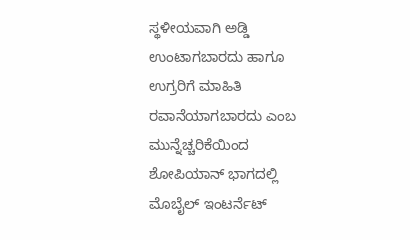ಸ್ಥಳೀಯವಾಗಿ ಅಡ್ಡಿ ಉಂಟಾಗಬಾರದು ಹಾಗೂ ಉಗ್ರರಿಗೆ ಮಾಹಿತಿ ರವಾನೆಯಾಗಬಾರದು ಎಂಬ ಮುನ್ನೆಚ್ಚರಿಕೆಯಿಂದ ಶೋಪಿಯಾನ್ ಭಾಗದಲ್ಲಿ ಮೊಬೈಲ್ ಇಂಟರ್ನೆಟ್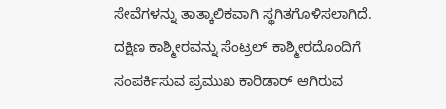ಸೇವೆಗಳನ್ನು ತಾತ್ಕಾಲಿಕವಾಗಿ ಸ್ಥಗಿತಗೊಳಿಸಲಾಗಿದೆ.
ದಕ್ಷಿಣ ಕಾಶ್ಮೀರವನ್ನು ಸೆಂಟ್ರಲ್ ಕಾಶ್ಮೀರದೊಂದಿಗೆ ಸಂಪರ್ಕಿಸುವ ಪ್ರಮುಖ ಕಾರಿಡಾರ್ ಆಗಿರುವ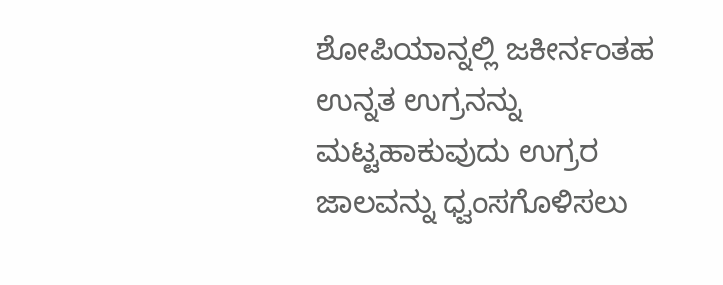ಶೋಪಿಯಾನ್ನಲ್ಲಿ ಜಕೀರ್ನಂತಹ ಉನ್ನತ ಉಗ್ರನನ್ನು ಮಟ್ಟಹಾಕುವುದು ಉಗ್ರರ ಜಾಲವನ್ನು ಧ್ವಂಸಗೊಳಿಸಲು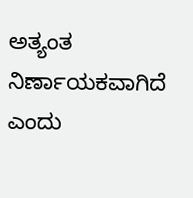ಅತ್ಯಂತ ನಿರ್ಣಾಯಕವಾಗಿದೆ ಎಂದು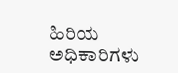ಹಿರಿಯ ಅಧಿಕಾರಿಗಳು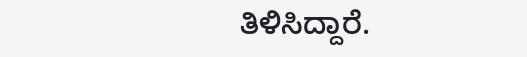ತಿಳಿಸಿದ್ದಾರೆ.